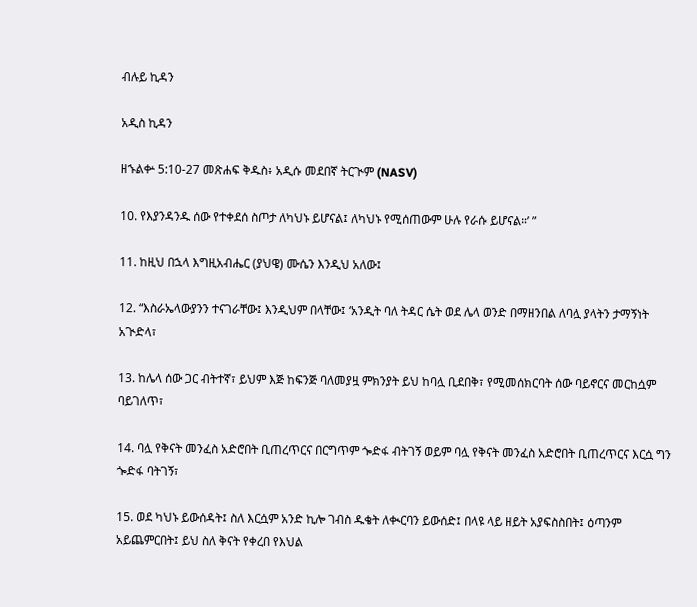ብሉይ ኪዳን

አዲስ ኪዳን

ዘኁልቍ 5:10-27 መጽሐፍ ቅዱስ፥ አዲሱ መደበኛ ትርጒም (NASV)

10. የእያንዳንዱ ሰው የተቀደሰ ስጦታ ለካህኑ ይሆናል፤ ለካህኑ የሚሰጠውም ሁሉ የራሱ ይሆናል።’ ”

11. ከዚህ በኋላ እግዚአብሔር (ያህዌ) ሙሴን እንዲህ አለው፤

12. “እስራኤላውያንን ተናገራቸው፤ እንዲህም በላቸው፤ ‘አንዲት ባለ ትዳር ሴት ወደ ሌላ ወንድ በማዘንበል ለባሏ ያላትን ታማኝነት አጒድላ፣

13. ከሌላ ሰው ጋር ብትተኛ፣ ይህም እጅ ከፍንጅ ባለመያዟ ምክንያት ይህ ከባሏ ቢደበቅ፣ የሚመሰክርባት ሰው ባይኖርና መርከሷም ባይገለጥ፣

14. ባሏ የቅናት መንፈስ አድሮበት ቢጠረጥርና በርግጥም ጐድፋ ብትገኝ ወይም ባሏ የቅናት መንፈስ አድሮበት ቢጠረጥርና እርሷ ግን ጐድፋ ባትገኝ፣

15. ወደ ካህኑ ይውሰዳት፤ ስለ እርሷም አንድ ኪሎ ገብስ ዱቄት ለቊርባን ይውሰድ፤ በላዩ ላይ ዘይት አያፍስስበት፤ ዕጣንም አይጨምርበት፤ ይህ ስለ ቅናት የቀረበ የእህል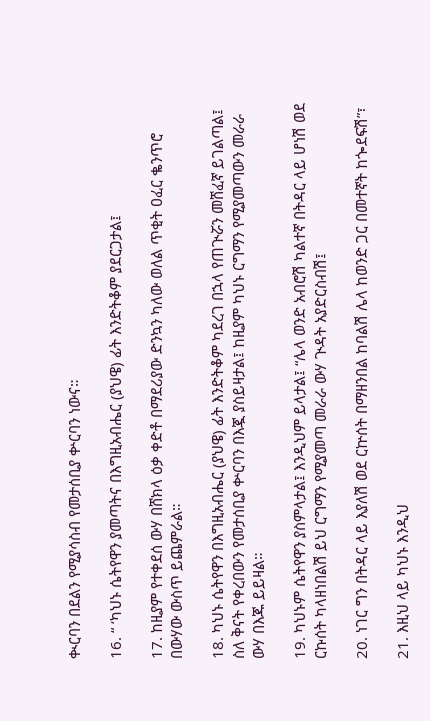ቊርባን በደልን የሚያሳስብ የመታሰቢያ ቍርባን ነውና።

16. “ ‘ካህኑ ሴትየዋን ያመጣትና በእግዚአብሔር (ያህዌ) ፊት እንድትቆም ያደርጋታል፤

17. ከዚያም የተቀደሰ ውሃ በሸክላ ዕቃ ቀድቶ በማደሪያው ድንኳን ካለው ወለል ጥቂት ዐፈር ቈንጥሮ በውሃው ውስጥ ይጨምራል።

18. ካህኑ ሴትየዋን በእግዚአብሔር (ያህዌ) ፊት እንድትቆም ካደረገ በኋላ የጠጒሯን መሸፈኛ ይገልጣል፤ ስለ ቅናት የቀረበውን የመታሰቢያ ቍርባን በእጇ ያስይዛታል፤ ከዚያም ካህኑ ርግማን የሚያመጣውን መራራ ውሃ በእጁ ይይዛል።

19. ካህኑም ሴትየዋን ያስምላታል፤ እንዲህም ይላታል፤ “ሌላ ወንድ አብሮሽ ካልተኛ በትዳር ላይ ሆነሽ ወደ ርኩሰት ካላዘነበልሽ ይህ ርግማን የሚያመጣ መራራ ውሃ ጒዳት አያድርስብሽ፤

20. ነገር ግን በትዳር ላይ እያለሽ ወደ ርኵሰት በማዘንበል ከባልሽ ሌላ ከወንድ ጋር በመተኛት ከጐደፍሽ”፣

21. እዚህ ላይ ካህኑ እንዲህ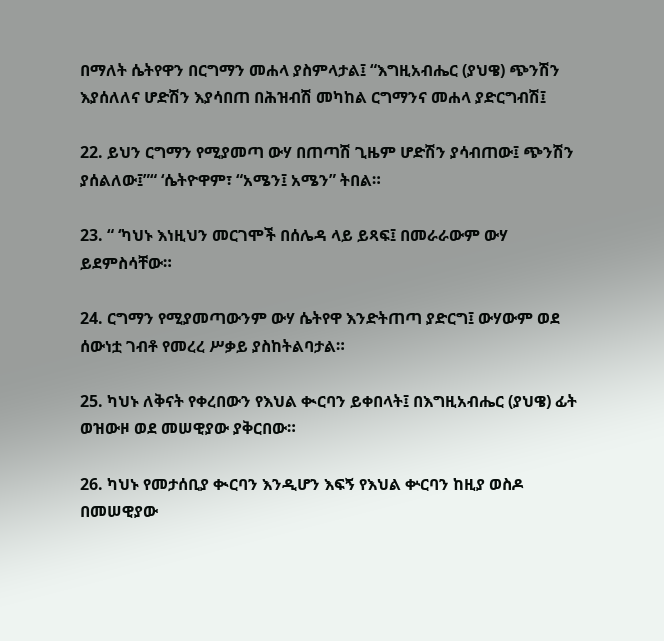በማለት ሴትየዋን በርግማን መሐላ ያስምላታል፤ “እግዚአብሔር (ያህዌ) ጭንሽን እያሰለለና ሆድሽን እያሳበጠ በሕዝብሽ መካከል ርግማንና መሐላ ያድርግብሽ፤

22. ይህን ርግማን የሚያመጣ ውሃ በጠጣሽ ጊዜም ሆድሽን ያሳብጠው፤ ጭንሽን ያሰልለው፤”“ ‘ሴትዮዋም፣ “አሜን፤ አሜን” ትበል።

23. “ ‘ካህኑ እነዚህን መርገሞች በሰሌዳ ላይ ይጻፍ፤ በመራራውም ውሃ ይደምስሳቸው።

24. ርግማን የሚያመጣውንም ውሃ ሴትየዋ እንድትጠጣ ያድርግ፤ ውሃውም ወደ ሰውነቷ ገብቶ የመረረ ሥቃይ ያስከትልባታል።

25. ካህኑ ለቅናት የቀረበውን የእህል ቊርባን ይቀበላት፤ በእግዚአብሔር (ያህዌ) ፊት ወዝውዞ ወደ መሠዊያው ያቅርበው።

26. ካህኑ የመታሰቢያ ቊርባን እንዲሆን እፍኝ የእህል ቍርባን ከዚያ ወስዶ በመሠዊያው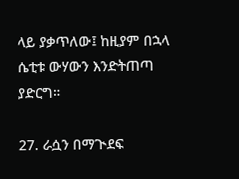ላይ ያቃጥለው፤ ከዚያም በኋላ ሴቲቱ ውሃውን እንድትጠጣ ያድርግ።

27. ራሷን በማጒደፍ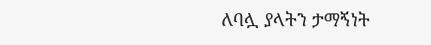ለባሏ ያላትን ታማኝነት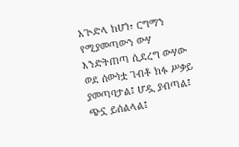አጒድላ ከሆነ፣ ርግማን የሚያመጣውን ውሃ እንድትጠጣ ሲደረግ ውሃው ወደ ሰውነቷ ገብቶ ክፉ ሥቃይ ያመጣባታል፤ ሆዷ ያብጣል፤ ጭኗ ይሰልላል፤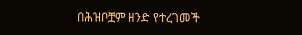በሕዝቦቿም ዘንድ የተረገመች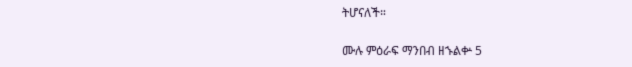ትሆናለች።

ሙሉ ምዕራፍ ማንበብ ዘኁልቍ 5